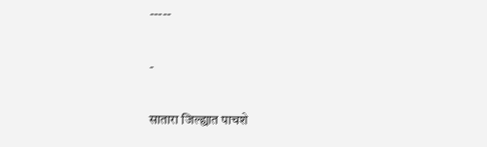-----

-

सातारा जिल्ह्यात पाचशे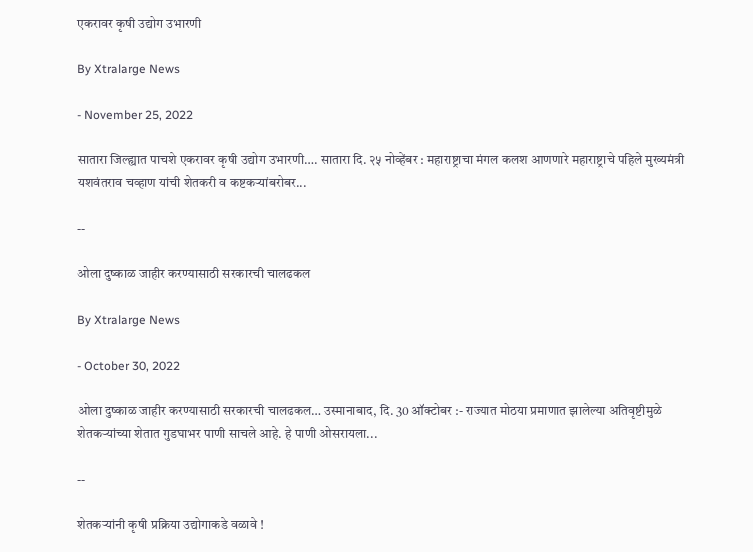एकरावर कृषी उद्योग उभारणी

By Xtralarge News

- November 25, 2022

सातारा जिल्ह्यात पाचशे एकरावर कृषी उद्योग उभारणी…. सातारा दि. २५ नोव्हेंबर : महाराष्ट्राचा मंगल कलश आणणारे महाराष्ट्राचे पहिले मुख्यमंत्री यशवंतराव चव्हाण यांची शेतकरी व कष्टकऱ्यांबरोबर...

--

ओला दुष्काळ जाहीर करण्यासाठी सरकारची चालढकल

By Xtralarge News

- October 30, 2022

ओला दुष्काळ जाहीर करण्यासाठी सरकारची चालढकल… उस्मानाबाद, दि. 30 ऑक्टोबर :- राज्यात मोठया प्रमाणात झालेल्या अतिवृष्टीमुळे शेतकऱ्यांच्या शेतात गुडघाभर पाणी साचले आहे. हे पाणी ओसरायला...

--

शेतकऱ्यांनी कृषी प्रक्रिया उद्योगाकडे वळावे !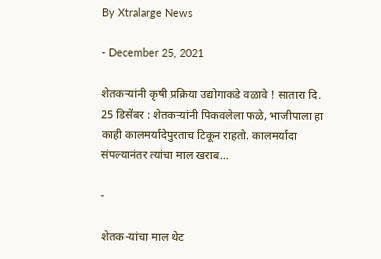By Xtralarge News

- December 25, 2021

शेतकऱ्यांनी कृषी प्रक्रिया उद्योगाकडे वळावे ! सातारा दि. 25 डिसेंबर : शेतकऱ्यांनी पिकवलेला फळे, भाजीपाला हा काही कालमर्यादेपुरताच टिकून राहतो. कालमर्यादा संपल्यानंतर त्यांचा माल खराब...

-

शेतक-यांचा माल थेट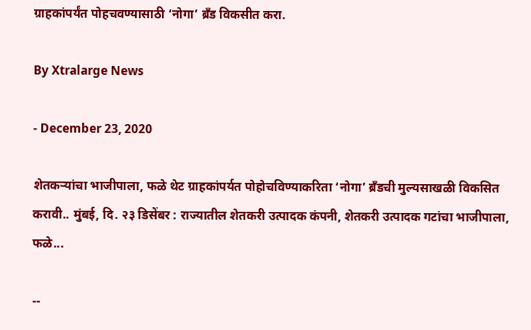ग्राहकांपर्यंत पोहचवण्यासाठी ‘नोगा’ ब्रँड विकसीत करा.

By Xtralarge News

- December 23, 2020

शेतकऱ्यांचा भाजीपाला, फळे थेट ग्राहकांपर्यत पोहोचविण्याकरिता ‘नोगा’ ब्रँडची मुल्यसाखळी विकसित करावी.. मुंबई, दि. २३ डिसेंबर : राज्यातील शेतकरी उत्पादक कंपनी, शेतकरी उत्पादक गटांचा भाजीपाला, फळे...

--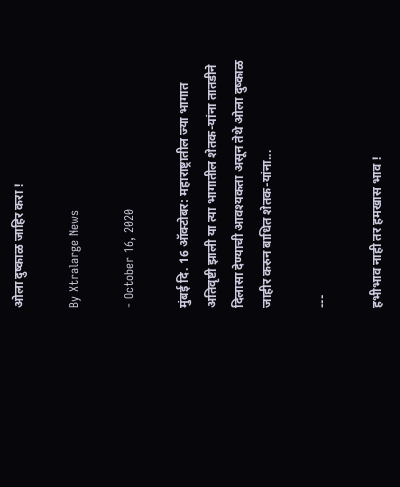ओला दुष्काळ जाहिर करा !

By Xtralarge News

- October 16, 2020

मुंबई दि. 16 ऑक्टोबर: महाराष्ट्रातील ज्या भागात अतिवृष्टी झाली या त्या भागातील शेतक-यांना तातडीने दिलासा देण्याची आवश्यकता असून तेथे ओला दुष्काळ जाहीर करुन बाधित शेतक-यांना...

---

हभीभाव नाही तर हमखास भाव !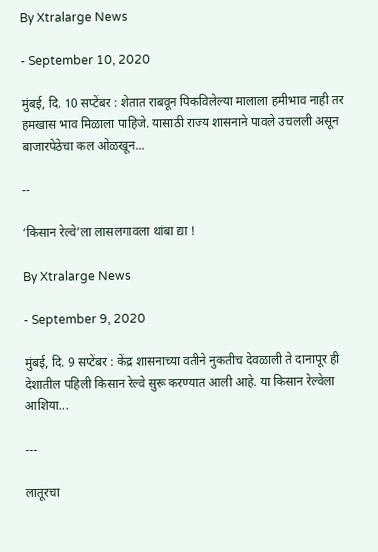By Xtralarge News

- September 10, 2020

मुंबई, दि. 10 सप्टेंबर : शेतात राबवून पिकविलेल्या मालाला हमीभाव नाही तर हमखास भाव मिळाला पाहिजे. यासाठी राज्य शासनाने पावले उचलली असून बाजारपेठेचा कल ओळखून...

--

‘किसान रेल्वे’ला लासलगावला थांबा द्या !

By Xtralarge News

- September 9, 2020

मुंबई, दि. 9 सप्टेंबर : केंद्र शासनाच्या वतीने नुकतीच देवळाली ते दानापूर ही देशातील पहिली किसान रेल्वे सुरू करण्यात आली आहे. या किसान रेल्वेला आशिया...

---

लातूरचा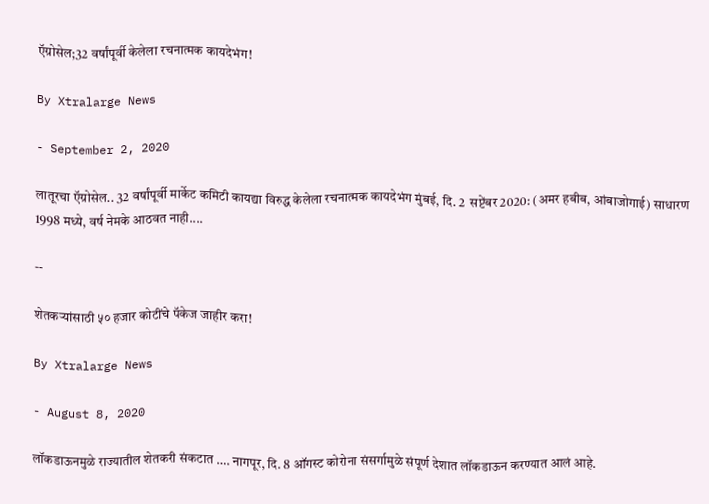ऍग्रोसेल;32 वर्षांपूर्वी केलेला रचनात्मक कायदेभंग!

By Xtralarge News

- September 2, 2020

लातूरचा ऍग्रोसेल.. 32 वर्षांपूर्वी मार्केट कमिटी कायद्या विरुद्ध केलेला रचनात्मक कायदेभंग मुंबई, दि. 2  सप्टेंबर 2020: (अमर हबीब, आंबाजोगाई) साधारण 1998 मध्ये, वर्ष नेमके आठवत नाही....

--

शेतकऱ्यांसाठी ५० हजार कोटींचे पॅकेज जाहीर करा!

By Xtralarge News

- August 8, 2020

लॉकडाऊनमुळे राज्यातील शेतकरी संकटात …. नागपूर, दि. 8 ऑगस्ट कोरोना संसर्गामुळे संपूर्ण देशात लॉकडाऊन करण्यात आलं आहे.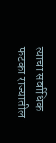त्याचा सर्वाधिक फटका राज्यातील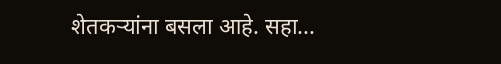शेतकऱ्यांना बसला आहे. सहा...